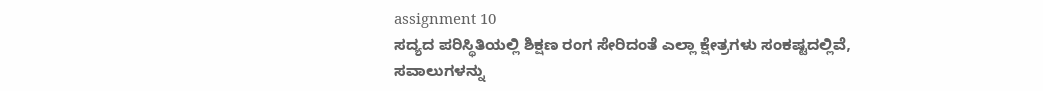assignment 10
ಸದ್ಯದ ಪರಿಸ್ಥಿತಿಯಲ್ಲಿ ಶಿಕ್ಷಣ ರಂಗ ಸೇರಿದಂತೆ ಎಲ್ಲಾ ಕ್ಷೇತ್ರಗಳು ಸಂಕಷ್ಟದಲ್ಲಿವೆ, ಸವಾಲುಗಳನ್ನು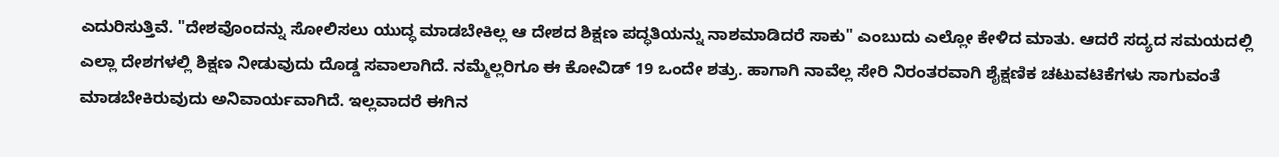ಎದುರಿಸುತ್ತಿವೆ. "ದೇಶವೊಂದನ್ನು ಸೋಲಿಸಲು ಯುದ್ಧ ಮಾಡಬೇಕಿಲ್ಲ ಆ ದೇಶದ ಶಿಕ್ಷಣ ಪದ್ಧತಿಯನ್ನು ನಾಶಮಾಡಿದರೆ ಸಾಕು" ಎಂಬುದು ಎಲ್ಲೋ ಕೇಳಿದ ಮಾತು. ಆದರೆ ಸದ್ಯದ ಸಮಯದಲ್ಲಿ ಎಲ್ಲಾ ದೇಶಗಳಲ್ಲಿ ಶಿಕ್ಷಣ ನೀಡುವುದು ದೊಡ್ಡ ಸವಾಲಾಗಿದೆ. ನಮ್ಮೆಲ್ಲರಿಗೂ ಈ ಕೋವಿಡ್ 19 ಒಂದೇ ಶತ್ರು. ಹಾಗಾಗಿ ನಾವೆಲ್ಲ ಸೇರಿ ನಿರಂತರವಾಗಿ ಶೈಕ್ಷಣಿಕ ಚಟುವಟಿಕೆಗಳು ಸಾಗುವಂತೆ ಮಾಡಬೇಕಿರುವುದು ಅನಿವಾರ್ಯವಾಗಿದೆ. ಇಲ್ಲವಾದರೆ ಈಗಿನ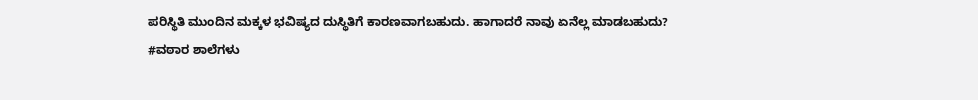ಪರಿಸ್ಥಿತಿ ಮುಂದಿನ ಮಕ್ಕಳ ಭವಿಷ್ಯದ ದುಸ್ಥಿತಿಗೆ ಕಾರಣವಾಗಬಹುದು. ಹಾಗಾದರೆ ನಾವು ಏನೆಲ್ಲ ಮಾಡಬಹುದು?
#ವಠಾರ ಶಾಲೆಗಳು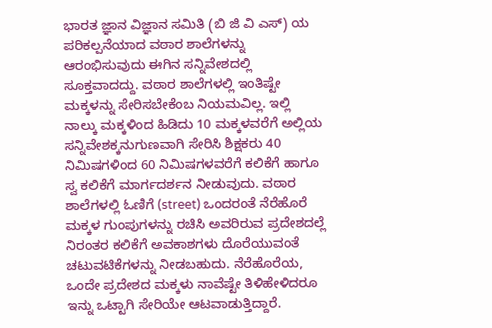ಭಾರತ ಜ್ಞಾನ ವಿಜ್ಞಾನ ಸಮಿತಿ (ಬಿ ಜಿ ವಿ ಎಸ್) ಯ ಪರಿಕಲ್ಪನೆಯಾದ ವಠಾರ ಶಾಲೆಗಳನ್ನು ಆರಂಭಿಸುವುದು ಈಗಿನ ಸನ್ನಿವೇಶದಲ್ಲಿ ಸೂಕ್ತವಾದದ್ದು. ವಠಾರ ಶಾಲೆಗಳಲ್ಲಿ ಇಂತಿಷ್ಟೇ ಮಕ್ಕಳನ್ನು ಸೇರಿಸಬೇಕೆಂಬ ನಿಯಮವಿಲ್ಲ. ಇಲ್ಲಿ ನಾಲ್ಕು ಮಕ್ಕಳಿಂದ ಹಿಡಿದು 10 ಮಕ್ಕಳವರೆಗೆ ಅಲ್ಲಿಯ ಸನ್ನಿವೇಶಕ್ಕನುಗುಣವಾಗಿ ಸೇರಿಸಿ ಶಿಕ್ಷಕರು 40 ನಿಮಿಷಗಳಿಂದ 60 ನಿಮಿಷಗಳವರೆಗೆ ಕಲಿಕೆಗೆ ಹಾಗೂ ಸ್ವ ಕಲಿಕೆಗೆ ಮಾರ್ಗದರ್ಶನ ನೀಡುವುದು. ವಠಾರ ಶಾಲೆಗಳಲ್ಲಿ ಓಣಿಗೆ (street) ಒಂದರಂತೆ ನೆರೆಹೊರೆ ಮಕ್ಕಳ ಗುಂಪುಗಳನ್ನು ರಚಿಸಿ ಅವರಿರುವ ಪ್ರದೇಶದಲ್ಲೆ ನಿರಂತರ ಕಲಿಕೆಗೆ ಅವಕಾಶಗಳು ದೊರೆಯುವಂತೆ ಚಟುವಟಿಕೆಗಳನ್ನು ನೀಡಬಹುದು. ನೆರೆಹೊರೆಯ, ಒಂದೇ ಪ್ರದೇಶದ ಮಕ್ಕಳು ನಾವೆಷ್ಟೇ ತಿಳಿಹೇಳಿದರೂ ಇನ್ನು ಒಟ್ಟಾಗಿ ಸೇರಿಯೇ ಆಟವಾಡುತ್ತಿದ್ದಾರೆ.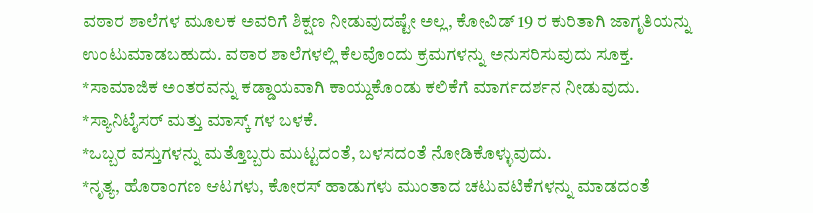ವಠಾರ ಶಾಲೆಗಳ ಮೂಲಕ ಅವರಿಗೆ ಶಿಕ್ಷಣ ನೀಡುವುದಷ್ಟೇ ಅಲ್ಲ, ಕೋವಿಡ್ 19 ರ ಕುರಿತಾಗಿ ಜಾಗೃತಿಯನ್ನು ಉಂಟುಮಾಡಬಹುದು. ವಠಾರ ಶಾಲೆಗಳಲ್ಲಿ ಕೆಲವೊಂದು ಕ್ರಮಗಳನ್ನು ಅನುಸರಿಸುವುದು ಸೂಕ್ತ.
*ಸಾಮಾಜಿಕ ಅಂತರವನ್ನು ಕಡ್ಡಾಯವಾಗಿ ಕಾಯ್ದುಕೊಂಡು ಕಲಿಕೆಗೆ ಮಾರ್ಗದರ್ಶನ ನೀಡುವುದು.
*ಸ್ಯಾನಿಟೈಸರ್ ಮತ್ತು ಮಾಸ್ಕ್ ಗಳ ಬಳಕೆ.
*ಒಬ್ಬರ ವಸ್ತುಗಳನ್ನು ಮತ್ತೊಬ್ಬರು ಮುಟ್ಟದಂತೆ, ಬಳಸದಂತೆ ನೋಡಿಕೊಳ್ಳುವುದು.
*ನೃತ್ಯ, ಹೊರಾಂಗಣ ಆಟಗಳು, ಕೋರಸ್ ಹಾಡುಗಳು ಮುಂತಾದ ಚಟುವಟಿಕೆಗಳನ್ನು ಮಾಡದಂತೆ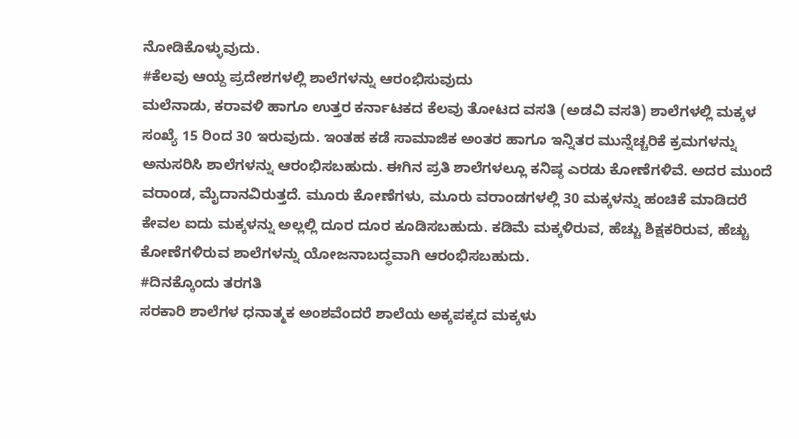ನೋಡಿಕೊಳ್ಳುವುದು.
#ಕೆಲವು ಆಯ್ದ ಪ್ರದೇಶಗಳಲ್ಲಿ ಶಾಲೆಗಳನ್ನು ಆರಂಭಿಸುವುದು
ಮಲೆನಾಡು, ಕರಾವಳಿ ಹಾಗೂ ಉತ್ತರ ಕರ್ನಾಟಕದ ಕೆಲವು ತೋಟದ ವಸತಿ (ಅಡವಿ ವಸತಿ) ಶಾಲೆಗಳಲ್ಲಿ ಮಕ್ಕಳ ಸಂಖ್ಯೆ 15 ರಿಂದ 30 ಇರುವುದು. ಇಂತಹ ಕಡೆ ಸಾಮಾಜಿಕ ಅಂತರ ಹಾಗೂ ಇನ್ನಿತರ ಮುನ್ನೆಚ್ಚರಿಕೆ ಕ್ರಮಗಳನ್ನು ಅನುಸರಿಸಿ ಶಾಲೆಗಳನ್ನು ಆರಂಭಿಸಬಹುದು. ಈಗಿನ ಪ್ರತಿ ಶಾಲೆಗಳಲ್ಲೂ ಕನಿಷ್ಠ ಎರಡು ಕೋಣೆಗಳಿವೆ. ಅದರ ಮುಂದೆ ವರಾಂಡ, ಮೈದಾನವಿರುತ್ತದೆ. ಮೂರು ಕೋಣೆಗಳು, ಮೂರು ವರಾಂಡಗಳಲ್ಲಿ 30 ಮಕ್ಕಳನ್ನು ಹಂಚಿಕೆ ಮಾಡಿದರೆ ಕೇವಲ ಐದು ಮಕ್ಕಳನ್ನು ಅಲ್ಲಲ್ಲಿ ದೂರ ದೂರ ಕೂಡಿಸಬಹುದು. ಕಡಿಮೆ ಮಕ್ಕಳಿರುವ, ಹೆಚ್ಚು ಶಿಕ್ಷಕರಿರುವ, ಹೆಚ್ಚು ಕೋಣೆಗಳಿರುವ ಶಾಲೆಗಳನ್ನು ಯೋಜನಾಬದ್ಧವಾಗಿ ಆರಂಭಿಸಬಹುದು.
#ದಿನಕ್ಕೊಂದು ತರಗತಿ
ಸರಕಾರಿ ಶಾಲೆಗಳ ಧನಾತ್ಮಕ ಅಂಶವೆಂದರೆ ಶಾಲೆಯ ಅಕ್ಕಪಕ್ಕದ ಮಕ್ಕಳು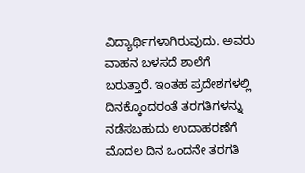ವಿದ್ಯಾರ್ಥಿಗಳಾಗಿರುವುದು. ಅವರು ವಾಹನ ಬಳಸದೆ ಶಾಲೆಗೆ ಬರುತ್ತಾರೆ. ಇಂತಹ ಪ್ರದೇಶಗಳಲ್ಲಿ ದಿನಕ್ಕೊಂದರಂತೆ ತರಗತಿಗಳನ್ನು ನಡೆಸಬಹುದು ಉದಾಹರಣೆಗೆ ಮೊದಲ ದಿನ ಒಂದನೇ ತರಗತಿ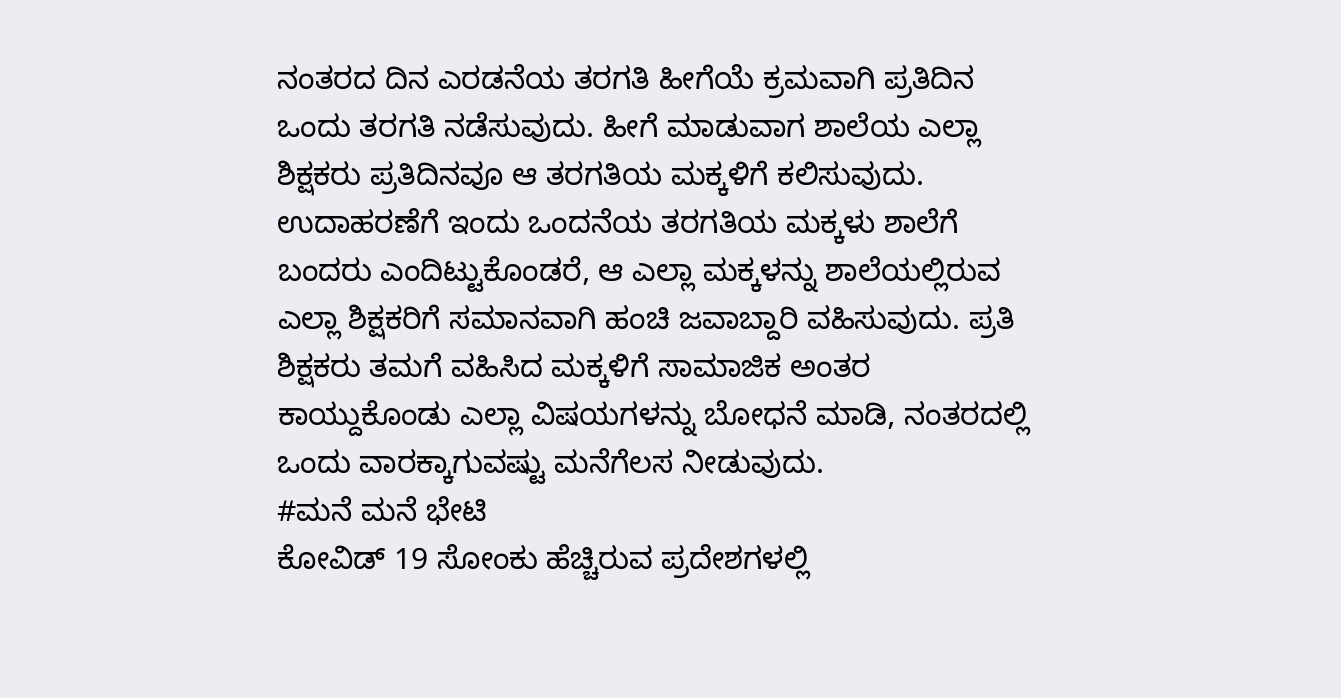ನಂತರದ ದಿನ ಎರಡನೆಯ ತರಗತಿ ಹೀಗೆಯೆ ಕ್ರಮವಾಗಿ ಪ್ರತಿದಿನ ಒಂದು ತರಗತಿ ನಡೆಸುವುದು. ಹೀಗೆ ಮಾಡುವಾಗ ಶಾಲೆಯ ಎಲ್ಲಾ ಶಿಕ್ಷಕರು ಪ್ರತಿದಿನವೂ ಆ ತರಗತಿಯ ಮಕ್ಕಳಿಗೆ ಕಲಿಸುವುದು. ಉದಾಹರಣೆಗೆ ಇಂದು ಒಂದನೆಯ ತರಗತಿಯ ಮಕ್ಕಳು ಶಾಲೆಗೆ ಬಂದರು ಎಂದಿಟ್ಟುಕೊಂಡರೆ, ಆ ಎಲ್ಲಾ ಮಕ್ಕಳನ್ನು ಶಾಲೆಯಲ್ಲಿರುವ ಎಲ್ಲಾ ಶಿಕ್ಷಕರಿಗೆ ಸಮಾನವಾಗಿ ಹಂಚಿ ಜವಾಬ್ದಾರಿ ವಹಿಸುವುದು. ಪ್ರತಿ ಶಿಕ್ಷಕರು ತಮಗೆ ವಹಿಸಿದ ಮಕ್ಕಳಿಗೆ ಸಾಮಾಜಿಕ ಅಂತರ ಕಾಯ್ದುಕೊಂಡು ಎಲ್ಲಾ ವಿಷಯಗಳನ್ನು ಬೋಧನೆ ಮಾಡಿ, ನಂತರದಲ್ಲಿ ಒಂದು ವಾರಕ್ಕಾಗುವಷ್ಟು ಮನೆಗೆಲಸ ನೀಡುವುದು.
#ಮನೆ ಮನೆ ಭೇಟಿ
ಕೋವಿಡ್ 19 ಸೋಂಕು ಹೆಚ್ಚಿರುವ ಪ್ರದೇಶಗಳಲ್ಲಿ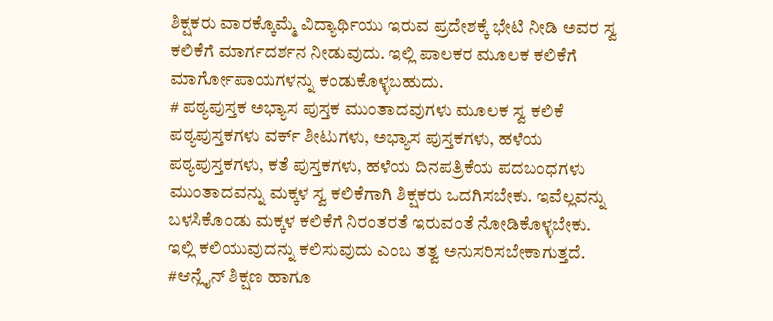ಶಿಕ್ಷಕರು ವಾರಕ್ಕೊಮ್ಮೆ ವಿದ್ಯಾರ್ಥಿಯು ಇರುವ ಪ್ರದೇಶಕ್ಕೆ ಭೇಟಿ ನೀಡಿ ಅವರ ಸ್ವ ಕಲಿಕೆಗೆ ಮಾರ್ಗದರ್ಶನ ನೀಡುವುದು. ಇಲ್ಲಿ ಪಾಲಕರ ಮೂಲಕ ಕಲಿಕೆಗೆ ಮಾರ್ಗೋಪಾಯಗಳನ್ನು ಕಂಡುಕೊಳ್ಳಬಹುದು.
# ಪಠ್ಯಪುಸ್ತಕ ಅಭ್ಯಾಸ ಪುಸ್ತಕ ಮುಂತಾದವುಗಳು ಮೂಲಕ ಸ್ವ ಕಲಿಕೆ
ಪಠ್ಯಪುಸ್ತಕಗಳು ವರ್ಕ್ ಶೀಟುಗಳು, ಅಭ್ಯಾಸ ಪುಸ್ತಕಗಳು, ಹಳೆಯ ಪಠ್ಯಪುಸ್ತಕಗಳು, ಕತೆ ಪುಸ್ತಕಗಳು, ಹಳೆಯ ದಿನಪತ್ರಿಕೆಯ ಪದಬಂಧಗಳು ಮುಂತಾದವನ್ನು ಮಕ್ಕಳ ಸ್ವ ಕಲಿಕೆಗಾಗಿ ಶಿಕ್ಷಕರು ಒದಗಿಸಬೇಕು. ಇವೆಲ್ಲವನ್ನು ಬಳಸಿಕೊಂಡು ಮಕ್ಕಳ ಕಲಿಕೆಗೆ ನಿರಂತರತೆ ಇರುವಂತೆ ನೋಡಿಕೊಳ್ಳಬೇಕು. ಇಲ್ಲಿ ಕಲಿಯುವುದನ್ನು ಕಲಿಸುವುದು ಎಂಬ ತತ್ವ ಅನುಸರಿಸಬೇಕಾಗುತ್ತದೆ.
#ಆನ್ಲೈನ್ ಶಿಕ್ಷಣ ಹಾಗೂ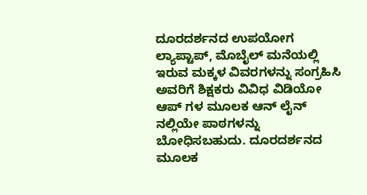ದೂರದರ್ಶನದ ಉಪಯೋಗ
ಲ್ಯಾಪ್ಟಾಪ್, ಮೊಬೈಲ್ ಮನೆಯಲ್ಲಿ ಇರುವ ಮಕ್ಕಳ ವಿವರಗಳನ್ನು ಸಂಗ್ರಹಿಸಿ ಅವರಿಗೆ ಶಿಕ್ಷಕರು ವಿವಿಧ ವಿಡಿಯೋ ಆಪ್ ಗಳ ಮೂಲಕ ಆನ್ ಲೈನ್ ನಲ್ಲಿಯೇ ಪಾಠಗಳನ್ನು ಬೋಧಿಸಬಹುದು. ದೂರದರ್ಶನದ ಮೂಲಕ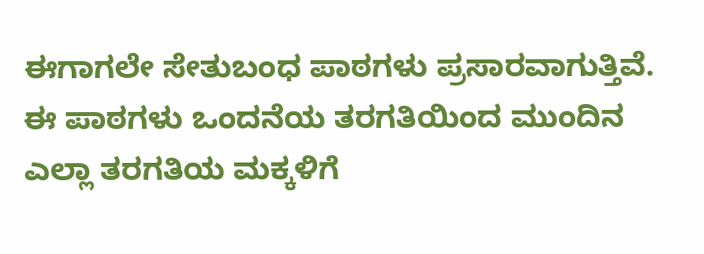ಈಗಾಗಲೇ ಸೇತುಬಂಧ ಪಾಠಗಳು ಪ್ರಸಾರವಾಗುತ್ತಿವೆ. ಈ ಪಾಠಗಳು ಒಂದನೆಯ ತರಗತಿಯಿಂದ ಮುಂದಿನ ಎಲ್ಲಾ ತರಗತಿಯ ಮಕ್ಕಳಿಗೆ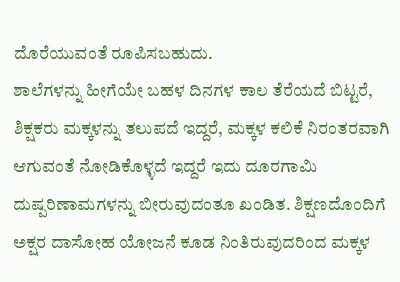ದೊರೆಯುವಂತೆ ರೂಪಿಸಬಹುದು.
ಶಾಲೆಗಳನ್ನು ಹೀಗೆಯೇ ಬಹಳ ದಿನಗಳ ಕಾಲ ತೆರೆಯದೆ ಬಿಟ್ಟರೆ, ಶಿಕ್ಷಕರು ಮಕ್ಕಳನ್ನು ತಲುಪದೆ ಇದ್ದರೆ, ಮಕ್ಕಳ ಕಲಿಕೆ ನಿರಂತರವಾಗಿ ಆಗುವಂತೆ ನೋಡಿಕೊಳ್ಳದೆ ಇದ್ದರೆ ಇದು ದೂರಗಾಮಿ ದುಷ್ಪರಿಣಾಮಗಳನ್ನು ಬೀರುವುದಂತೂ ಖಂಡಿತ. ಶಿಕ್ಷಣದೊಂದಿಗೆ ಅಕ್ಷರ ದಾಸೋಹ ಯೋಜನೆ ಕೂಡ ನಿಂತಿರುವುದರಿಂದ ಮಕ್ಕಳ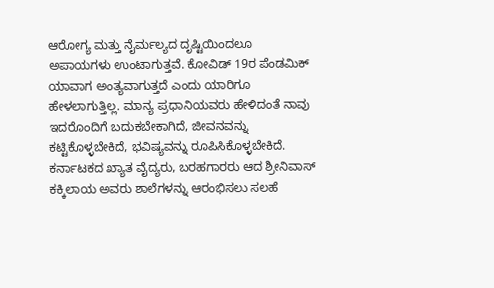ಆರೋಗ್ಯ ಮತ್ತು ನೈರ್ಮಲ್ಯದ ದೃಷ್ಟಿಯಿಂದಲೂ ಅಪಾಯಗಳು ಉಂಟಾಗುತ್ತವೆ. ಕೋವಿಡ್ 19ರ ಪೆಂಡಮಿಕ್ ಯಾವಾಗ ಅಂತ್ಯವಾಗುತ್ತದೆ ಎಂದು ಯಾರಿಗೂ ಹೇಳಲಾಗುತ್ತಿಲ್ಲ. ಮಾನ್ಯ ಪ್ರಧಾನಿಯವರು ಹೇಳಿದಂತೆ ನಾವು ಇದರೊಂದಿಗೆ ಬದುಕಬೇಕಾಗಿದೆ, ಜೀವನವನ್ನು ಕಟ್ಟಿಕೊಳ್ಳಬೇಕಿದೆ, ಭವಿಷ್ಯವನ್ನು ರೂಪಿಸಿಕೊಳ್ಳಬೇಕಿದೆ. ಕರ್ನಾಟಕದ ಖ್ಯಾತ ವೈದ್ಯರು, ಬರಹಗಾರರು ಆದ ಶ್ರೀನಿವಾಸ್ ಕಕ್ಕಿಲಾಯ ಅವರು ಶಾಲೆಗಳನ್ನು ಆರಂಭಿಸಲು ಸಲಹೆ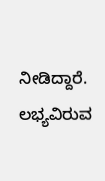ನೀಡಿದ್ದಾರೆ. ಲಭ್ಯವಿರುವ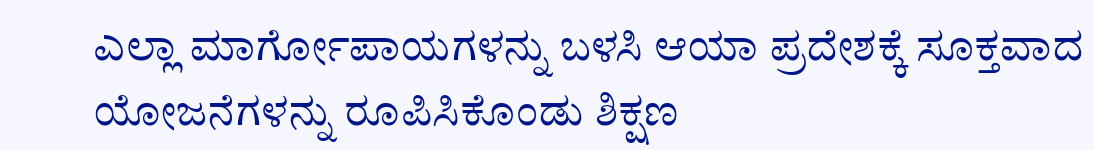ಎಲ್ಲಾ ಮಾರ್ಗೋಪಾಯಗಳನ್ನು ಬಳಸಿ ಆಯಾ ಪ್ರದೇಶಕ್ಕೆ ಸೂಕ್ತವಾದ ಯೋಜನೆಗಳನ್ನು ರೂಪಿಸಿಕೊಂಡು ಶಿಕ್ಷಣ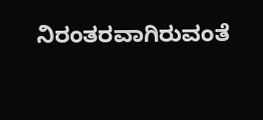ನಿರಂತರವಾಗಿರುವಂತೆ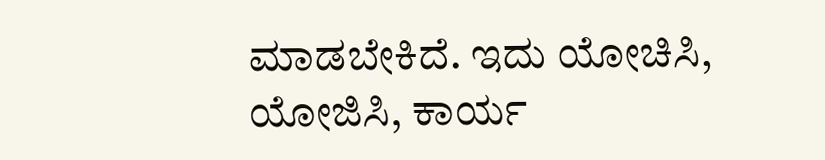ಮಾಡಬೇಕಿದೆ. ಇದು ಯೋಚಿಸಿ, ಯೋಜಿಸಿ, ಕಾರ್ಯ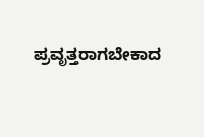ಪ್ರವೃತ್ತರಾಗಬೇಕಾದ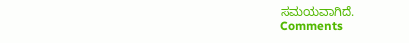ಸಮಯವಾಗಿದೆ.
Comments